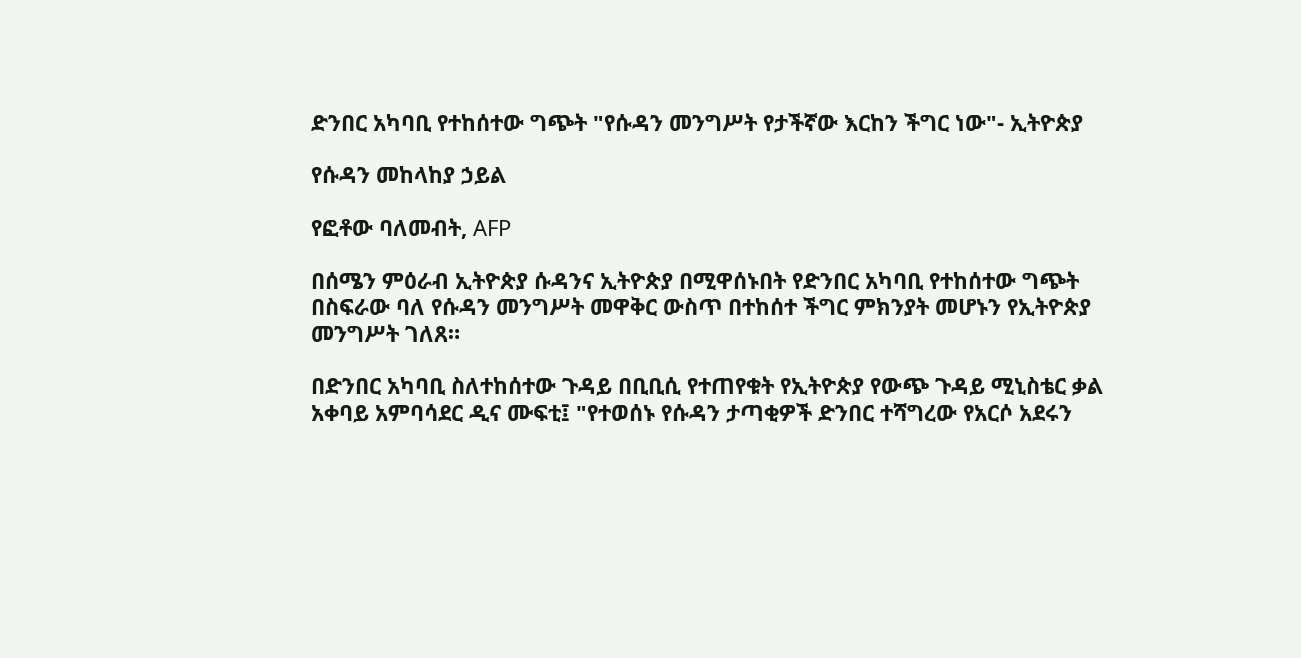ድንበር አካባቢ የተከሰተው ግጭት "የሱዳን መንግሥት የታችኛው እርከን ችግር ነው"- ኢትዮጵያ

የሱዳን መከላከያ ኃይል

የፎቶው ባለመብት, AFP

በሰሜን ምዕራብ ኢትዮጵያ ሱዳንና ኢትዮጵያ በሚዋሰኑበት የድንበር አካባቢ የተከሰተው ግጭት በስፍራው ባለ የሱዳን መንግሥት መዋቅር ውስጥ በተከሰተ ችግር ምክንያት መሆኑን የኢትዮጵያ መንግሥት ገለጸ።

በድንበር አካባቢ ስለተከሰተው ጉዳይ በቢቢሲ የተጠየቁት የኢትዮጵያ የውጭ ጉዳይ ሚኒስቴር ቃል አቀባይ አምባሳደር ዲና ሙፍቲ፤ "የተወሰኑ የሱዳን ታጣቂዎች ድንበር ተሻግረው የአርሶ አደሩን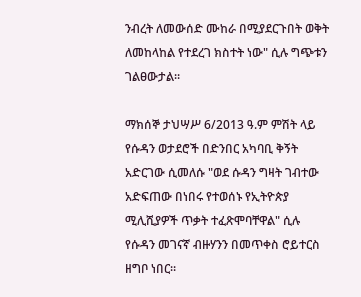ንብረት ለመውሰድ ሙከራ በሚያደርጉበት ወቅት ለመከላከል የተደረገ ክስተት ነው" ሲሉ ግጭቱን ገልፀውታል።

ማክሰኞ ታህሣሥ 6/2013 ዓ.ም ምሽት ላይ የሱዳን ወታደሮች በድንበር አካባቢ ቅኝት አድርገው ሲመለሱ "ወደ ሱዳን ግዛት ገብተው አድፍጠው በነበሩ የተወሰኑ የኢትዮጵያ ሚሊሺያዎች ጥቃት ተፈጽሞባቸዋል" ሲሉ የሱዳን መገናኛ ብዙሃንን በመጥቀስ ሮይተርስ ዘግቦ ነበር።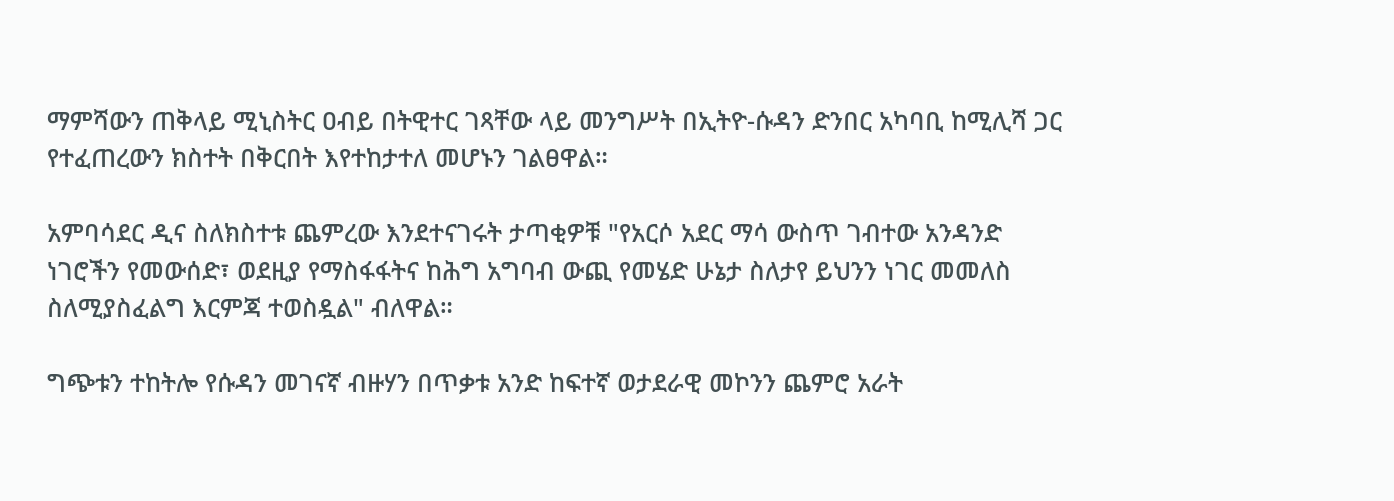ማምሻውን ጠቅላይ ሚኒስትር ዐብይ በትዊተር ገጻቸው ላይ መንግሥት በኢትዮ-ሱዳን ድንበር አካባቢ ከሚሊሻ ጋር የተፈጠረውን ክስተት በቅርበት እየተከታተለ መሆኑን ገልፀዋል።

አምባሳደር ዲና ስለክስተቱ ጨምረው እንደተናገሩት ታጣቂዎቹ "የአርሶ አደር ማሳ ውስጥ ገብተው አንዳንድ ነገሮችን የመውሰድ፣ ወደዚያ የማስፋፋትና ከሕግ አግባብ ውጪ የመሄድ ሁኔታ ስለታየ ይህንን ነገር መመለስ ስለሚያስፈልግ እርምጃ ተወስዷል" ብለዋል።

ግጭቱን ተከትሎ የሱዳን መገናኛ ብዙሃን በጥቃቱ አንድ ከፍተኛ ወታደራዊ መኮንን ጨምሮ አራት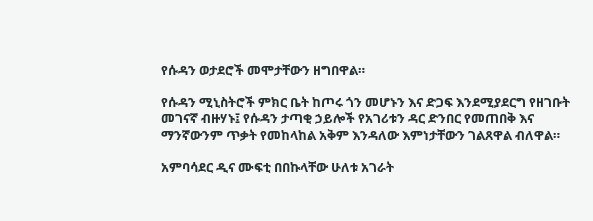የሱዳን ወታደሮች መሞታቸውን ዘግበዋል።

የሱዳን ሚኒስትሮች ምክር ቤት ከጦሩ ጎን መሆኑን እና ድጋፍ እንደሚያደርግ የዘገቡት መገናኛ ብዙሃኑ፤ የሱዳን ታጣቂ ኃይሎች የአገሪቱን ዳር ድንበር የመጠበቅ እና ማንኛውንም ጥቃት የመከላከል አቅም እንዳለው እምነታቸውን ገልጸዋል ብለዋል።

አምባሳደር ዲና ሙፍቲ በበኩላቸው ሁለቱ አገራት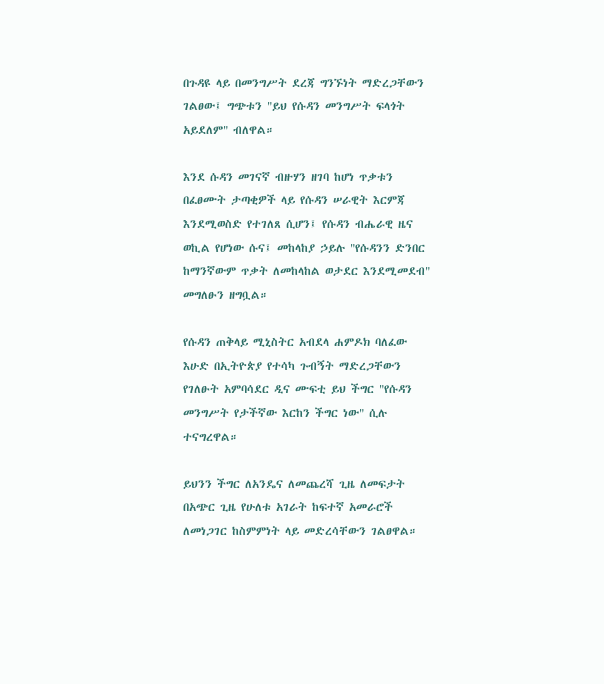በጉዳዩ ላይ በመንግሥት ደረጃ ግንኙነት ማድረጋቸውን ገልፀው፤ ግጭቱን "ይህ የሱዳን መንግሥት ፍላጎት አይደለም" ብለዋል።

እንደ ሱዳን መገናኛ ብዙሃን ዘገባ ከሆነ ጥቃቱን በፈፀሙት ታጣቂዎች ላይ የሱዳን ሠራዊት እርምጃ እንደሚወስድ የተገለጸ ሲሆን፤ የሱዳን ብሔራዊ ዜና ወኪል የሆነው ሱና፤ መከላከያ ኃይሉ "የሱዳንን ድንበር ከማንኛውም ጥቃት ለመከላከል ወታደር እንደሚመደብ" መግለፁን ዘግቧል።

የሱዳን ጠቅላይ ሚኒስትር አብደላ ሐምዶክ ባለፈው እሁድ በኢትዮጵያ የተሳካ ጉብኝት ማድረጋቸውን የገለፁት አምባሳደር ዲና ሙፍቲ ይህ ችግር "የሱዳን መንግሥት የታችኛው እርከን ችግር ነው" ሲሉ ተናግረዋል።

ይህንን ችግር ለአንዴና ለመጨረሻ ጊዜ ለመፍታት በአጭር ጊዜ የሁለቱ አገራት ከፍተኛ አመራሮች ለመነጋገር ከስምምነት ላይ መድረሳቸውን ገልፀዋል።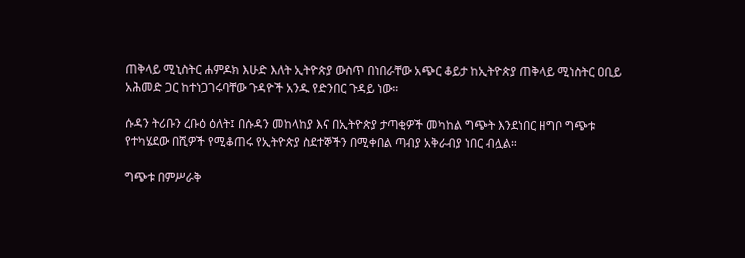ጠቅላይ ሚኒስትር ሐምዶክ እሁድ እለት ኢትዮጵያ ውስጥ በነበራቸው አጭር ቆይታ ከኢትዮጵያ ጠቅላይ ሚነስትር ዐቢይ አሕመድ ጋር ከተነጋገሩባቸው ጉዳዮች አንዱ የድንበር ጉዳይ ነው።

ሱዳን ትሪቡን ረቡዕ ዕለት፤ በሱዳን መከላከያ እና በኢትዮጵያ ታጣቂዎች መካከል ግጭት እንደነበር ዘግቦ ግጭቱ የተካሄደው በሺዎች የሚቆጠሩ የኢትዮጵያ ስደተኞችን በሚቀበል ጣብያ አቅራብያ ነበር ብሏል።

ግጭቱ በምሥራቅ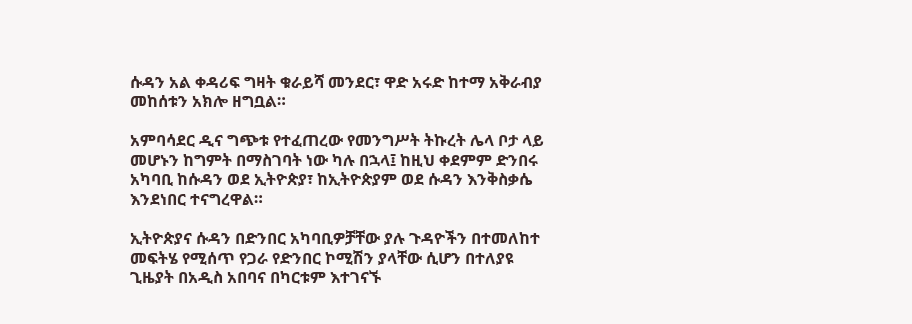ሱዳን አል ቀዳሪፍ ግዛት ቁራይሻ መንደር፣ ዋድ አሩድ ከተማ አቅራብያ መከሰቱን አክሎ ዘግቧል።

አምባሳደር ዲና ግጭቱ የተፈጠረው የመንግሥት ትኩረት ሌላ ቦታ ላይ መሆኑን ከግምት በማስገባት ነው ካሉ በኋላ፤ ከዚህ ቀደምም ድንበሩ አካባቢ ከሱዳን ወደ ኢትዮጵያ፣ ከኢትዮጵያም ወደ ሱዳን እንቅስቃሴ እንደነበር ተናግረዋል።

ኢትዮጵያና ሱዳን በድንበር አካባቢዎቻቸው ያሉ ጉዳዮችን በተመለከተ መፍትሄ የሚሰጥ የጋራ የድንበር ኮሚሽን ያላቸው ሲሆን በተለያዩ ጊዜያት በአዲስ አበባና በካርቱም እተገናኙ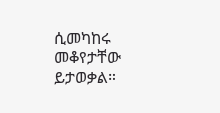ሲመካከሩ መቆየታቸው ይታወቃል።